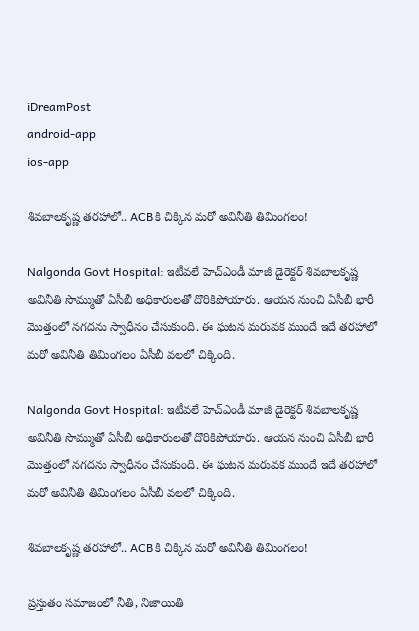iDreamPost
android-app
ios-app

శివబాలకృష్ణ తరహాలో.. ACBకి చిక్కిన మరో అవినీతి తిమింగలం!

Nalgonda Govt Hospital: ఇటీవలే హెచ్ఎండీ మాజీ డైరెక్టర్ శివబాలకృష్ణ అవినీతి సొమ్ముతో ఏసీబీ అధికారులతో దొరికిపోయారు. ఆయన నుంచి ఏసీబీ భారీ మొత్తంలో నగదను స్వాధీనం చేసుకుంది. ఈ ఘటన మరువక ముందే ఇదే తరహాలో మరో అవినీతి తిమింగలం ఏసీబీ వలలో చిక్కింది.

Nalgonda Govt Hospital: ఇటీవలే హెచ్ఎండీ మాజీ డైరెక్టర్ శివబాలకృష్ణ అవినీతి సొమ్ముతో ఏసీబీ అధికారులతో దొరికిపోయారు. ఆయన నుంచి ఏసీబీ భారీ మొత్తంలో నగదను స్వాధీనం చేసుకుంది. ఈ ఘటన మరువక ముందే ఇదే తరహాలో మరో అవినీతి తిమింగలం ఏసీబీ వలలో చిక్కింది.

శివబాలకృష్ణ తరహాలో.. ACBకి చిక్కిన మరో అవినీతి తిమింగలం!

ప్రస్తుతం సమాజంలో నీతి, నిజాయితి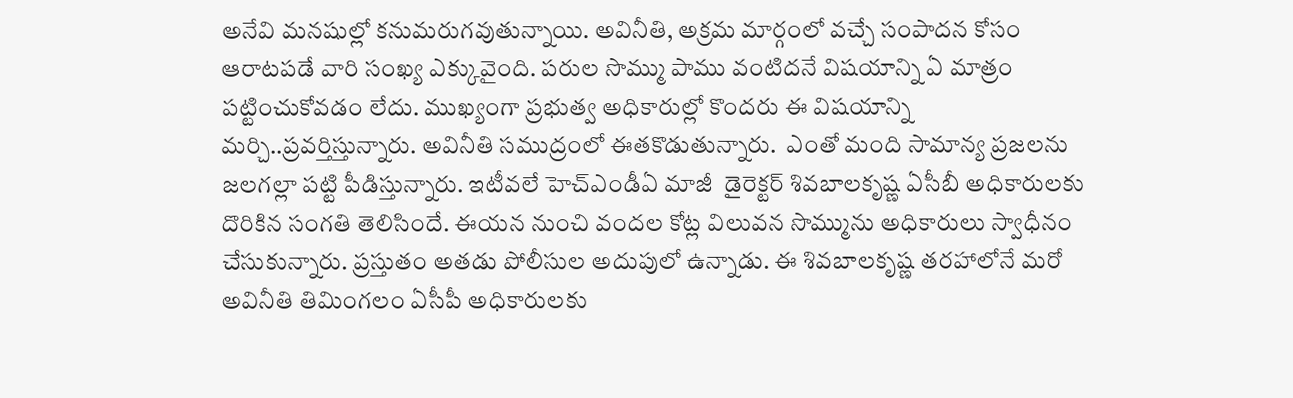అనేవి మనషుల్లో కనుమరుగవుతున్నాయి. అవినీతి, అక్రమ మార్గంలో వచ్చే సంపాదన కోసం ఆరాటపడే వారి సంఖ్య ఎక్కువైంది. పరుల సొమ్ము పాము వంటిదనే విషయాన్ని ఏ మాత్రం పట్టించుకోవడం లేదు. ముఖ్యంగా ప్రభుత్వ అధికారుల్లో కొందరు ఈ విషయాన్ని మర్చి..ప్రవర్తిస్తున్నారు. అవినీతి సముద్రంలో ఈతకొడుతున్నారు.  ఎంతో మంది సామాన్య ప్రజలను జలగల్లా పట్టి పీడిస్తున్నారు. ఇటీవలే హెచ్ఎండీఏ మాజీ  డైరెక్టర్ శివబాలకృష్ణ ఏసీబీ అధికారులకు దొరికిన సంగతి తెలిసిందే. ఈయన నుంచి వందల కోట్ల విలువన సొమ్మును అధికారులు స్వాధీనం చేసుకున్నారు. ప్రస్తుతం అతడు పోలీసుల అదుపులో ఉన్నాడు. ఈ శివబాలకృష్ణ తరహాలోనే మరో అవినీతి తిమింగలం ఏసీపీ అధికారులకు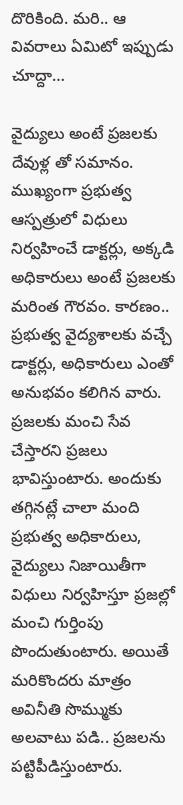దొరికింది. మరి.. ఆ వివరాలు ఏమిటో ఇప్పుడు చూద్దా…

వైద్యులు అంటే ప్రజలకు దేవుళ్ల తో సమానం. ముఖ్యంగా ప్రభుత్వ ఆస్పత్రులో విధులు నిర్వహించే డాక్టర్లు, అక్కడి అధికారులు అంటే ప్రజలకు మరింత గౌరవం. కారణం.. ప్రభుత్వ వైద్యశాలకు వచ్చే డాక్టర్లు, అధికారులు ఎంతో  అనుభవం కలిగిన వారు. ప్రజలకు మంచి సేవ చేస్తారని ప్రజలు భావిస్తుంటారు. అందుకు తగ్గినట్లే చాలా మంది ప్రభుత్వ అధికారులు, వైద్యులు నిజాయితీగా విధులు నిర్వహిస్తూ ప్రజల్లో మంచి గుర్తింపు పొందుతుంటారు. అయితే మరికొందరు మాత్రం అవినీతి సొమ్ముకు అలవాటు పడి.. ప్రజలను పట్టిపీడిస్తుంటారు.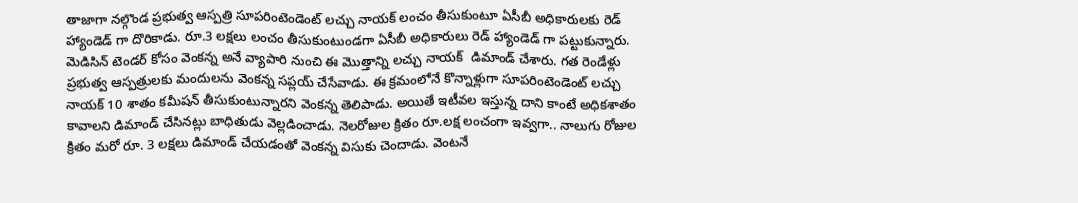తాజాగా నల్గొండ ప్రభుత్వ ఆస్పత్రి సూపరింటెండెంట్ లచ్చు నాయక్ లంచం తీసుకుంటూ ఏసీబీ అధికారులకు రెడ్ హ్యాండెడ్ గా దొరికాడు. రూ.3 లక్షలు లంచం తీసుకుంటుండగా ఏసీబీ అధికారులు రెడ్ హ్యాండెడ్ గా పట్టుకున్నారు. మెడిసిన్ టెండర్ కోసం వెంకన్న అనే వ్యాపారి నుంచి ఈ మొత్తాన్ని లచ్చు నాయక్  డిమాండ్‌ చేశారు. గత రెండేళ్లు ప్రభుత్వ ఆస్పత్రులకు మందులను వెంకన్న సప్లయ్ చేసేవాడు. ఈ క్రమంలోనే కొన్నాళ్లుగా సూపరింటెండెంట్‌ లచ్చు నాయక్ 10 శాతం కమీషన్‌ తీసుకుంటున్నారని వెంకన్న తెలిపాడు. అయితే ఇటీవల ఇస్తున్న దాని కాంటే అధికశాతం కావాలని డిమాండ్‌ చేసినట్లు బాధితుడు వెల్లడించాడు. నెలరోజుల క్రితం రూ.లక్ష లంచంగా ఇవ్వగా.. నాలుగు రోజుల క్రితం మరో రూ. 3 లక్షలు డిమాండ్‌ చేయడంతో వెంకన్న విసుకు చెందాడు. వెంటనే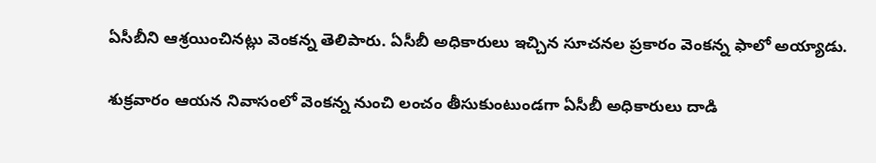ఏసీబీని ఆశ్రయించినట్లు వెంకన్న తెలిపారు. ఏసీబీ అధికారులు ఇచ్చిన సూచనల ప్రకారం వెంకన్న ఫాలో అయ్యాడు.

శుక్రవారం ఆయన నివాసంలో వెంకన్న నుంచి లంచం తీసుకుంటుండగా ఏసీబీ అధికారులు దాడి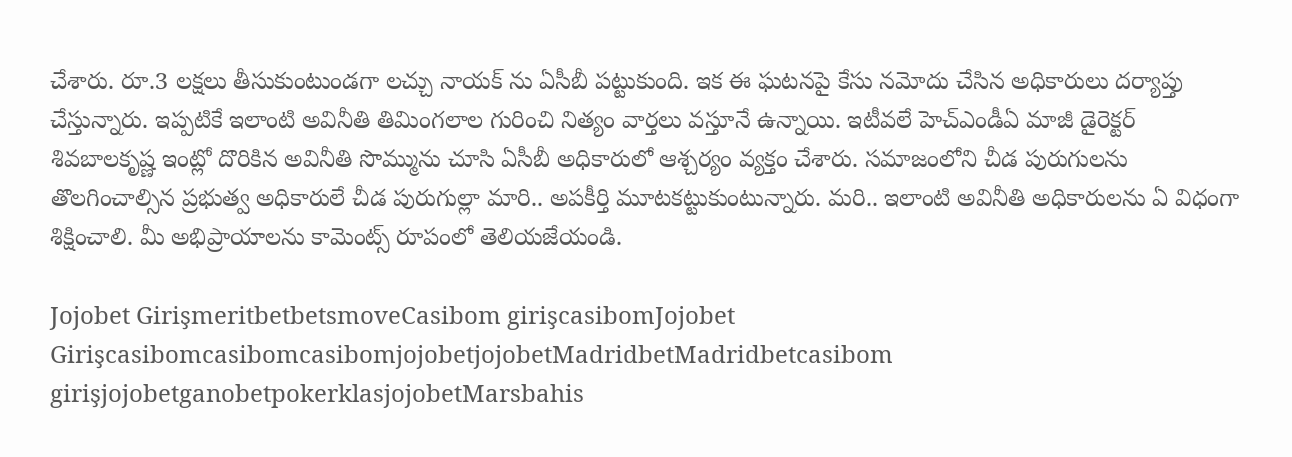చేశారు. రూ.3 లక్షలు తీసుకుంటుండగా లచ్చు నాయక్ ను ఏసీబీ పట్టుకుంది. ఇక ఈ ఘటనపై కేసు నమోదు చేసిన అధికారులు దర్యాప్తు చేస్తున్నారు. ఇప్పటికే ఇలాంటి అవినీతి తిమింగలాల గురించి నిత్యం వార్తలు వస్తూనే ఉన్నాయి. ఇటీవలే హెచ్ఎండీఏ మాజీ డైరెక్టర్ శివబాలకృష్ణ ఇంట్లో దొరికిన అవినీతి సొమ్మును చూసి ఏసీబీ అధికారులో ఆశ్చర్యం వ్యక్తం చేశారు. సమాజంలోని చీడ పురుగులను తొలగించాల్సిన ప్రభుత్వ అధికారులే చీడ పురుగుల్లా మారి.. అపకీర్తి మూటకట్టుకుంటున్నారు. మరి.. ఇలాంటి అవినీతి అధికారులను ఏ విధంగా శిక్షించాలి. మీ అభిప్రాయాలను కామెంట్స్ రూపంలో తెలియజేయండి.

Jojobet GirişmeritbetbetsmoveCasibom girişcasibomJojobet GirişcasibomcasibomcasibomjojobetjojobetMadridbetMadridbetcasibom girişjojobetganobetpokerklasjojobetMarsbahis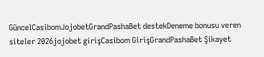GüncelCasibomJojobetGrandPashaBet destekDeneme bonusu veren siteler 2026jojobet girişCasibom GirişGrandPashaBet Şikayet